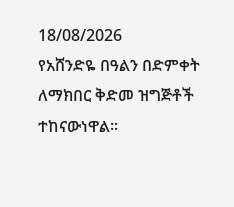18/08/2026
የአሸንድዬ በዓልን በድምቀት ለማክበር ቅድመ ዝግጅቶች ተከናውነዋል።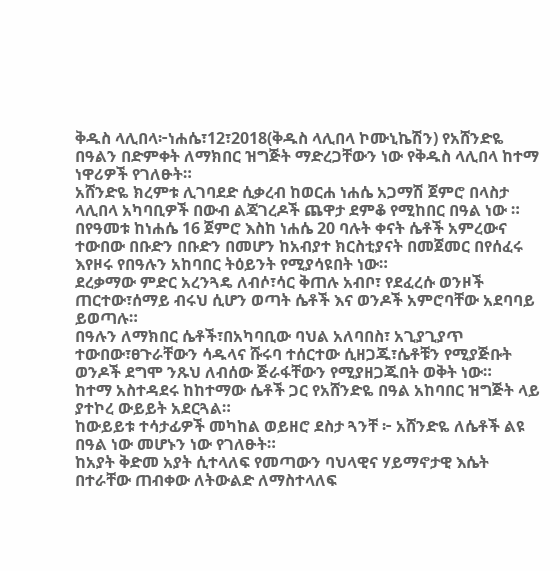ቅዱስ ላሊበላ፦ነሐሴ፣12፣2018(ቅዱስ ላሊበላ ኮሙኒኬሽን) የአሸንድዬ በዓልን በድምቀት ለማክበር ዝግጅት ማድረጋቸውን ነው የቅዱስ ላሊበላ ከተማ ነዋሪዎች የገለፁት።
አሸንድዬ ክረምቱ ሊገባደድ ሲቃረብ ከወርሐ ነሐሴ አጋማሽ ጀምሮ በላስታ ላሊበላ አካባቢዎች በውብ ልጃገረዶች ጨዋታ ደምቆ የሚከበር በዓል ነው ።
በየዓመቱ ከነሐሴ 16 ጀምሮ እስከ ነሐሴ 20 ባሉት ቀናት ሴቶች አምረውና ተውበው በቡድን በቡድን በመሆን ከአብያተ ክርስቲያናት በመጀመር በየሰፈሩ እየዞሩ የበዓሉን አከባበር ትዕይንት የሚያሳዩበት ነው።
ደረቃማው ምድር አረንጓዴ ለብሶ፣ሳር ቅጠሉ አብቦ፣ የደፈረሱ ወንዞች ጠርተው፣ሰማይ ብሩህ ሲሆን ወጣት ሴቶች እና ወንዶች አምሮባቸው አደባባይ ይወጣሉ።
በዓሉን ለማክበር ሴቶች፣በአካባቢው ባህል አለባበስ፣ አጊያጊያጥ ተውበው፣ፀጉራቸውን ሳዱላና ሹሩባ ተሰርተው ሲዘጋጁ፣ሴቶቹን የሚያጅቡት ወንዶች ደግሞ ንጹህ ለብሰው ጅራፋቸውን የሚያዘጋጁበት ወቅት ነው።
ከተማ አስተዳደሩ ከከተማው ሴቶች ጋር የአሸንድዬ በዓል አከባበር ዝግጅት ላይ ያተኮረ ውይይት አደርጓል።
ከውይይቱ ተሳታፊዎች መካከል ወይዘሮ ደስታ ጓንቸ ፦ አሸንድዬ ለሴቶች ልዩ በዓል ነው መሆኑን ነው የገለፁት።
ከአያት ቅድመ አያት ሲተላለፍ የመጣውን ባህላዊና ሃይማኖታዊ እሴት በተራቸው ጠብቀው ለትውልድ ለማስተላለፍ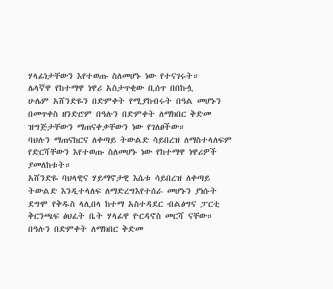ሃላፊነታቸውን እየተወጡ ስለመሆኑ ነው የተናገሩት።
ሌላኛዋ የከተማዋ ነዋሪ አስታጥቂው ቢሰጥ በበኩሏ
ሁሌም አሸንድዬን በድምቀት የሚያከብሩት በዓል መሆኑን በመጥቀስ ዘንድሮም በዓሉን በድምቀት ለማክበር ቅድመ ዝግጅታቸውን ማጠናቀቃቸውን ነው የገለፀችው።
ባህሉን ማጠናከርና ለቀጣይ ትውልድ ሳይበረዝ ለማስተላለፍም የድርሻቸውን እየተወጡ ስለመሆኑ ነው የከተማዋ ነዋሪዎች ያመለከቱት።
አሸንድዬ ባህላዊና ሃይማኖታዊ እሴቱ ሳይበረዝ ለቀጣይ ትውልድ እንዲተላለፍ ለማድረግእየተሰራ መሆኑን ያነሱት ደግሞ የቅዱስ ላሊበላ ከተማ አስተዳደር ብልፅግና ፓርቲ ቅርንጫፍ ፅህፈት ቤት ሃላፊዋ ዮርዳኖስ መርሻ ናቸው።
በዓሉን በድምቀት ለማክበር ቅድመ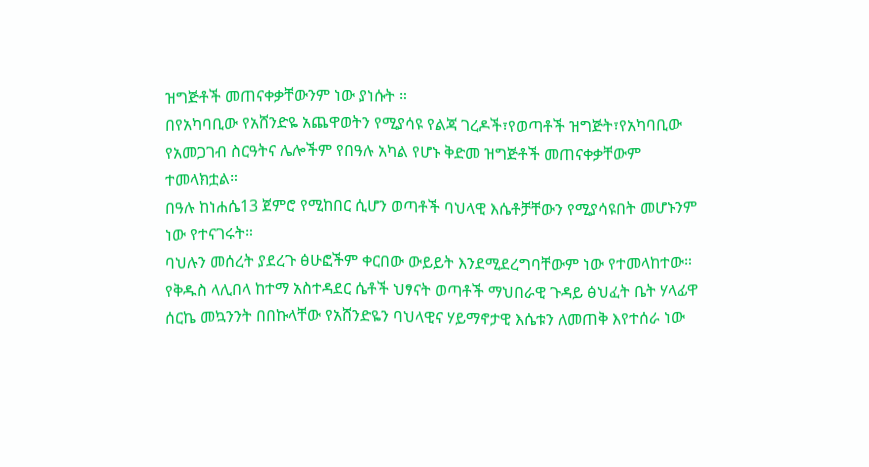ዝግጅቶች መጠናቀቃቸውንም ነው ያነሱት ።
በየአካባቢው የአሸንድዬ አጨዋወትን የሚያሳዩ የልጃ ገረዶች፣የወጣቶች ዝግጅት፣የአካባቢው የአመጋገብ ስርዓትና ሌሎችም የበዓሉ አካል የሆኑ ቅድመ ዝግጅቶች መጠናቀቃቸውም ተመላክቷል።
በዓሉ ከነሐሴ13 ጀምሮ የሚከበር ሲሆን ወጣቶች ባህላዊ እሴቶቻቸውን የሚያሳዩበት መሆኑንም ነው የተናገሩት።
ባህሉን መሰረት ያደረጉ ፅሁፎችም ቀርበው ውይይት እንደሚደረግባቸውም ነው የተመላከተው።
የቅዱስ ላሊበላ ከተማ አስተዳደር ሴቶች ህፃናት ወጣቶች ማህበራዊ ጉዳይ ፅህፈት ቤት ሃላፊዋ ሰርኬ መኳንንት በበኩላቸው የአሸንድዬን ባህላዊና ሃይማኖታዊ እሴቱን ለመጠቅ እየተሰራ ነው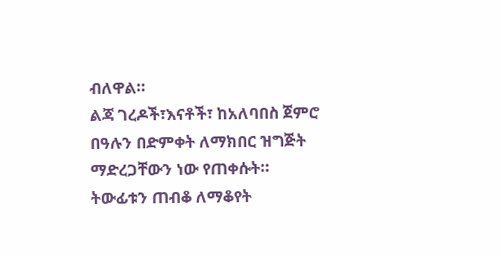ብለዋል።
ልጃ ገረዶች፣እናቶች፣ ከአለባበስ ጀምሮ በዓሉን በድምቀት ለማክበር ዝግጅት ማድረጋቸውን ነው የጠቀሱት።
ትውፊቱን ጠብቆ ለማቆየት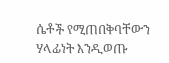ሴቶች የሚጠበቅባቸውን ሃላፊነት እንዲወጡ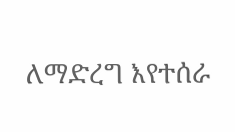ለማድረግ እየተሰራ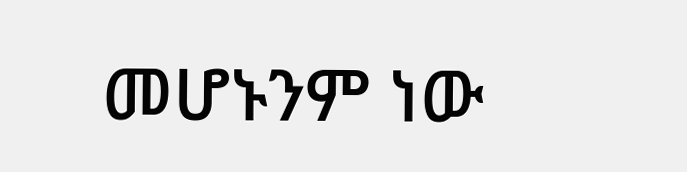መሆኑንም ነው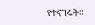የተናገሩት።